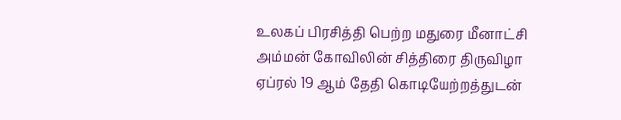உலகப் பிரசித்தி பெற்ற மதுரை மீனாட்சி அம்மன் கோவிலின் சித்திரை திருவிழா ஏப்ரல் 19 ஆம் தேதி கொடியேற்றத்துடன்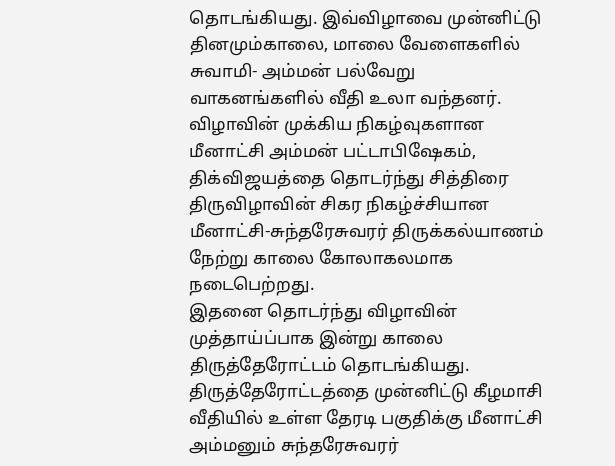தொடங்கியது. இவ்விழாவை முன்னிட்டு தினமும்காலை, மாலை வேளைகளில் சுவாமி- அம்மன் பல்வேறு வாகனங்களில் வீதி உலா வந்தனர். விழாவின் முக்கிய நிகழ்வுகளான மீனாட்சி அம்மன் பட்டாபிஷேகம், திக்விஜயத்தை தொடர்ந்து சித்திரை திருவிழாவின் சிகர நிகழ்ச்சியான மீனாட்சி-சுந்தரேசுவரர் திருக்கல்யாணம் நேற்று காலை கோலாகலமாக நடைபெற்றது.
இதனை தொடர்ந்து விழாவின் முத்தாய்ப்பாக இன்று காலை திருத்தேரோட்டம் தொடங்கியது. திருத்தேரோட்டத்தை முன்னிட்டு கீழமாசி வீதியில் உள்ள தேரடி பகுதிக்கு மீனாட்சி அம்மனும் சுந்தரேசுவரர்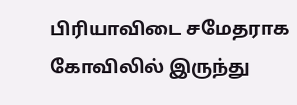பிரியாவிடை சமேதராக கோவிலில் இருந்து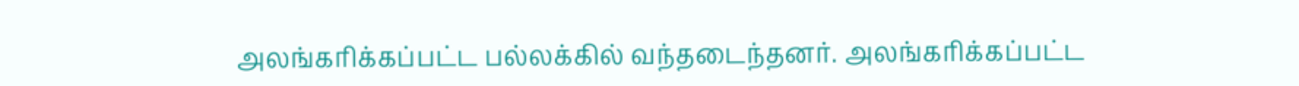அலங்கரிக்கப்பட்ட பல்லக்கில் வந்தடைந்தனர். அலங்கரிக்கப்பட்ட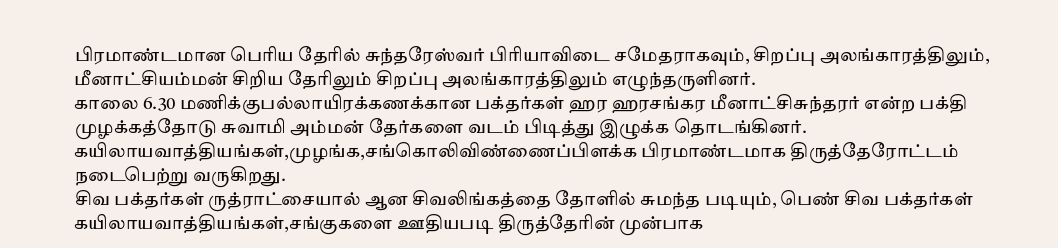பிரமாண்டமான பெரிய தேரில் சுந்தரேஸ்வர் பிரியாவிடை சமேதராகவும், சிறப்பு அலங்காரத்திலும், மீனாட்சியம்மன் சிறிய தேரிலும் சிறப்பு அலங்காரத்திலும் எழுந்தருளினர்.
காலை 6.30 மணிக்குபல்லாயிரக்கணக்கான பக்தர்கள் ஹர ஹரசங்கர மீனாட்சிசுந்தரர் என்ற பக்தி முழக்கத்தோடு சுவாமி அம்மன் தேர்களை வடம் பிடித்து இழுக்க தொடங்கினர். கயிலாயவாத்தியங்கள்,முழங்க,சங்கொலிவிண்ணைப்பிளக்க பிரமாண்டமாக திருத்தேரோட்டம் நடைபெற்று வருகிறது.
சிவ பக்தர்கள் ருத்ராட்சையால் ஆன சிவலிங்கத்தை தோளில் சுமந்த படியும், பெண் சிவ பக்தர்கள் கயிலாயவாத்தியங்கள்,சங்குகளை ஊதியபடி திருத்தேரின் முன்பாக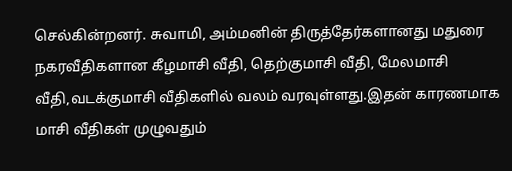செல்கின்றனர். சுவாமி, அம்மனின் திருத்தேர்களானது மதுரை நகரவீதிகளான கீழமாசி வீதி, தெற்குமாசி வீதி, மேலமாசி வீதி,வடக்குமாசி வீதிகளில் வலம் வரவுள்ளது.இதன் காரணமாக மாசி வீதிகள் முழுவதும்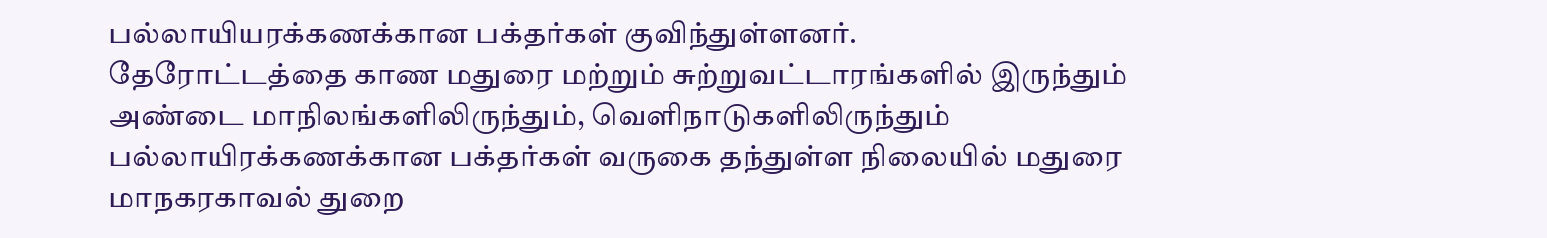பல்லாயியரக்கணக்கான பக்தர்கள் குவிந்துள்ளனர்.
தேரோட்டத்தை காண மதுரை மற்றும் சுற்றுவட்டாரங்களில் இருந்தும் அண்டை மாநிலங்களிலிருந்தும், வெளிநாடுகளிலிருந்தும் பல்லாயிரக்கணக்கான பக்தர்கள் வருகை தந்துள்ள நிலையில் மதுரை மாநகரகாவல் துறை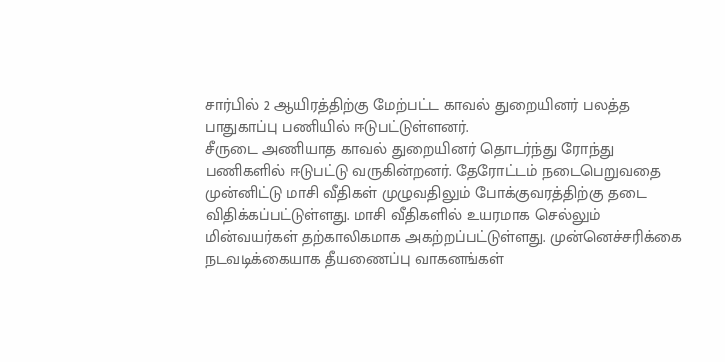சார்பில் 2 ஆயிரத்திற்கு மேற்பட்ட காவல் துறையினர் பலத்த பாதுகாப்பு பணியில் ஈடுபட்டுள்ளனர்.
சீருடை அணியாத காவல் துறையினர் தொடர்ந்து ரோந்து பணிகளில் ஈடுபட்டு வருகின்றனர். தேரோட்டம் நடைபெறுவதை முன்னிட்டு மாசி வீதிகள் முழுவதிலும் போக்குவரத்திற்கு தடை விதிக்கப்பட்டுள்ளது. மாசி வீதிகளில் உயரமாக செல்லும் மின்வயர்கள் தற்காலிகமாக அகற்றப்பட்டுள்ளது. முன்னெச்சரிக்கை நடவடிக்கையாக தீயணைப்பு வாகனங்கள்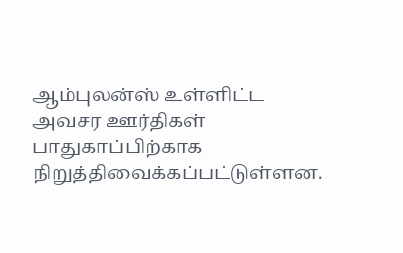ஆம்புலன்ஸ் உள்ளிட்ட அவசர ஊர்திகள் பாதுகாப்பிற்காக நிறுத்திவைக்கப்பட்டுள்ளன.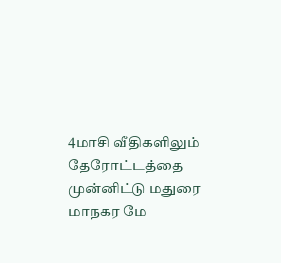4மாசி வீதிகளிலும் தேரோட்டத்தை முன்னிட்டு மதுரை மாநகர மே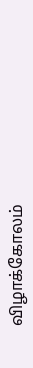விழாக்கோலம்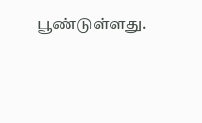பூண்டுள்ளது.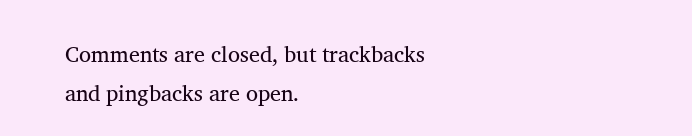Comments are closed, but trackbacks and pingbacks are open.